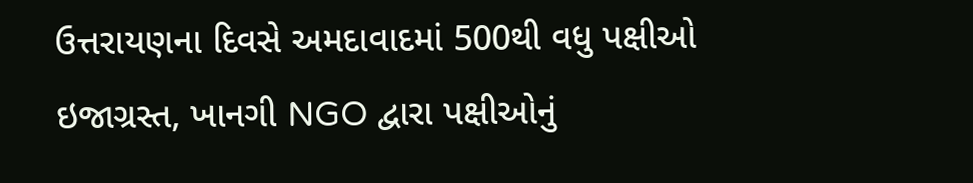ઉત્તરાયણના દિવસે અમદાવાદમાં 500થી વધુ પક્ષીઓ ઇજાગ્રસ્ત, ખાનગી NGO દ્વારા પક્ષીઓનું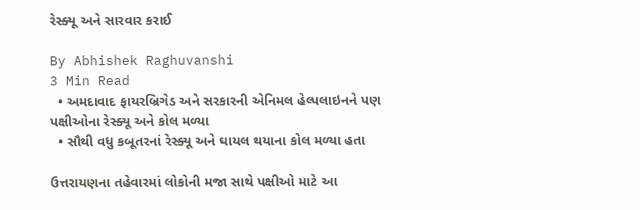રેસ્ક્યૂ અને સારવાર કરાઈ

By Abhishek Raghuvanshi
3 Min Read
  • અમદાવાદ ફાયરબ્રિગેડ અને સરકારની એનિમલ હેલ્પલાઇનને પણ પક્ષીઓના રેસ્ક્યૂ અને કોલ મળ્યા
  • સૌથી વધુ કબૂતરનાં રેસ્ક્યૂ અને ઘાયલ થયાના કોલ મળ્યા હતા

ઉત્તરાયણના તહેવારમાં લોકોની મજા સાથે પક્ષીઓ માટે આ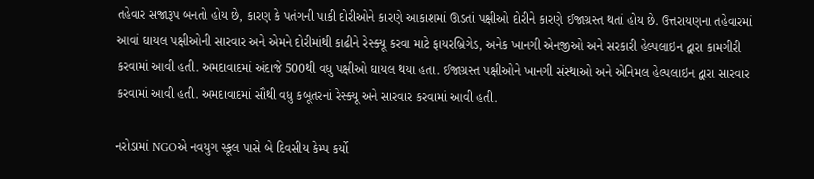તહેવાર સજારૂપ બનતો હોય છે, કારણ કે પતંગની પાકી દોરીઓને કારણે આકાશમાં ઊડતાં પક્ષીઓ દોરીને કારણે ઈજાગ્રસ્ત થતાં હોય છે. ઉત્તરાયણના તહેવારમાં આવાં ઘાયલ પક્ષીઓની સારવાર અને એમને દોરીમાંથી કાઢીને રેસ્ક્યૂ કરવા માટે ફાયરબ્રિગેડ, અનેક ખાનગી એનજીઓ અને સરકારી હેલ્પલાઇન દ્વારા કામગીરી કરવામાં આવી હતી. અમદાવાદમાં અંદાજે 500થી વધુ પક્ષીઓ ઘાયલ થયા હતા. ઈજાગ્રસ્ત પક્ષીઓને ખાનગી સંસ્થાઓ અને એનિમલ હેલ્પલાઇન દ્વારા સારવાર કરવામાં આવી હતી. અમદાવાદમાં સૌથી વધુ કબૂતરનાં રેસ્ક્યૂ અને સારવાર કરવામાં આવી હતી.

નરોડામાં NGOએ નવયુગ સ્કૂલ પાસે બે દિવસીય કેમ્પ કર્યો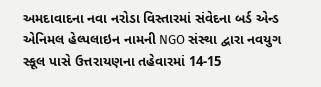અમદાવાદના નવા નરોડા વિસ્તારમાં સંવેદના બર્ડ એન્ડ એનિમલ હેલ્પલાઇન નામની NGO સંસ્થા દ્વારા નવયુગ સ્કૂલ પાસે ઉત્તરાયણના તહેવારમાં 14-15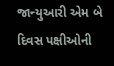જાન્યુઆરી એમ બે દિવસ પક્ષીઓની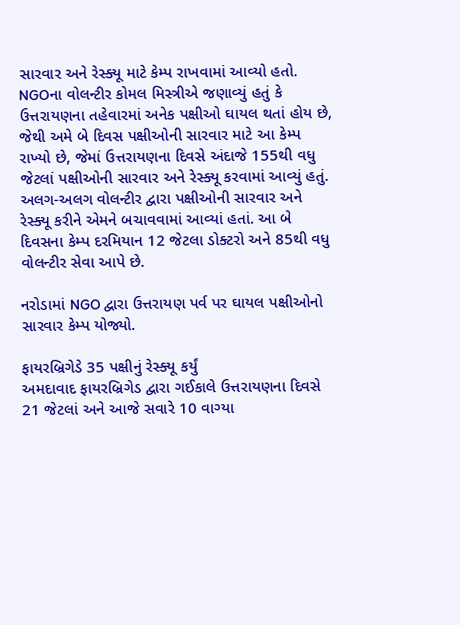સારવાર અને રેસ્ક્યૂ માટે કેમ્પ રાખવામાં આવ્યો હતો. NGOના વોલન્ટીર કોમલ મિસ્ત્રીએ જણાવ્યું હતું કે ઉત્તરાયણના તહેવારમાં અનેક પક્ષીઓ ઘાયલ થતાં હોય છે, જેથી અમે બે દિવસ પક્ષીઓની સારવાર માટે આ કેમ્પ રાખ્યો છે, જેમાં ઉત્તરાયણના દિવસે અંદાજે 155થી વધુ જેટલાં પક્ષીઓની સારવાર અને રેસ્ક્યૂ કરવામાં આવ્યું હતું. અલગ-અલગ વોલન્ટીર દ્વારા પક્ષીઓની સારવાર અને રેસ્ક્યૂ કરીને એમને બચાવવામાં આવ્યાં હતાં. આ બે દિવસના કેમ્પ દરમિયાન 12 જેટલા ડોક્ટરો અને 85થી વધુ વોલન્ટીર સેવા આપે છે.

નરોડામાં NGO દ્વારા ઉત્તરાયણ પર્વ પર ઘાયલ પક્ષીઓનો સારવાર કેમ્પ યોજ્યો.

ફાયરબ્રિગેડે 35 પક્ષીનું રેસ્ક્યૂ કર્યું
અમદાવાદ ફાયરબ્રિગેડ દ્વારા ગઈકાલે ઉત્તરાયણના દિવસે 21 જેટલાં અને આજે સવારે 10 વાગ્યા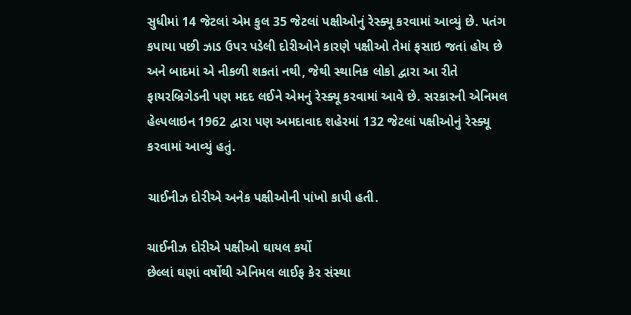સુધીમાં 14 જેટલાં એમ કુલ 35 જેટલાં પક્ષીઓનું રેસ્ક્યૂ કરવામાં આવ્યું છે. પતંગ કપાયા પછી ઝાડ ઉપર પડેલી દોરીઓને કારણે પક્ષીઓ તેમાં ફસાઇ જતાં હોય છે અને બાદમાં એ નીકળી શકતાં નથી, જેથી સ્થાનિક લોકો દ્વારા આ રીતે ફાયરબ્રિગેડની પણ મદદ લઈને એમનું રેસ્ક્યૂ કરવામાં આવે છે. સરકારની એનિમલ હેલ્પલાઇન 1962 દ્વારા પણ અમદાવાદ શહેરમાં 132 જેટલાં પક્ષીઓનું રેસ્ક્યૂ કરવામાં આવ્યું હતું.

ચાઈનીઝ દોરીએ અનેક પક્ષીઓની પાંખો કાપી હતી.

ચાઈનીઝ દોરીએ પક્ષીઓ ઘાયલ કર્યો
છેલ્લાં ઘણાં વર્ષોથી એનિમલ લાઈફ કેર સંસ્થા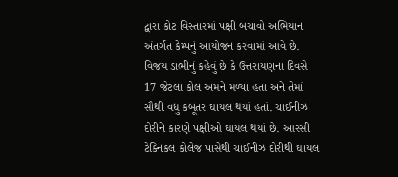દ્વારા કોટ વિસ્તારમાં પક્ષી બચાવો અભિયાન અંતર્ગત કેમ્પનું આયોજન કરવામાં આવે છે. વિજય ડાભીનું કહેવું છે કે ઉત્તરાયણના દિવસે 17 જેટલા કોલ અમને મળ્યા હતા અને તેમાં સૌથી વધુ કબૂતર ઘાયલ થયાં હતાં. ચાઈનીઝ દોરીને કારણે પક્ષીઓ ઘાયલ થયાં છે. આરસી ટેક્નિકલ કોલેજ પાસેથી ચાઈનીઝ દોરીથી ઘાયલ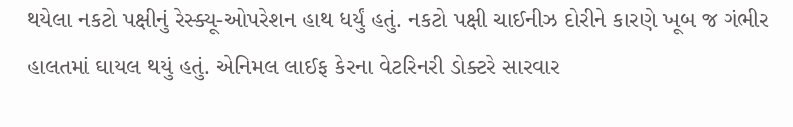થયેલા નકટો પક્ષીનું રેસ્ક્યૂ-ઓપરેશન હાથ ધર્યું હતું. નકટો પક્ષી ચાઈનીઝ દોરીને કારણે ખૂબ જ ગંભીર હાલતમાં ઘાયલ થયું હતું. એનિમલ લાઈફ કેરના વેટરિનરી ડોક્ટરે સારવાર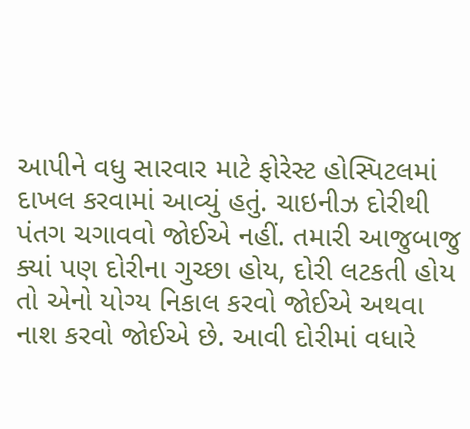આપીને વધુ સારવાર માટે ફોરેસ્ટ હોસ્પિટલમાં દાખલ કરવામાં આવ્યું હતું. ચાઇનીઝ દોરીથી પંતગ ચગાવવો જોઈએ નહીં. તમારી આજુબાજુ ક્યાં પણ દોરીના ગુચ્છા હોય, દોરી લટકતી હોય તો એનો યોગ્ય નિકાલ કરવો જોઈએ અથવા નાશ કરવો જોઈએ છે. આવી દોરીમાં વધારે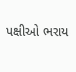પક્ષીઓ ભરાય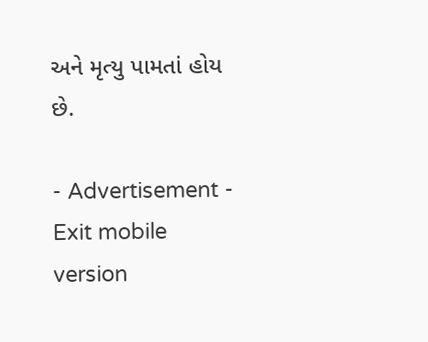અને મૃત્યુ પામતાં હોય છે.

- Advertisement -
Exit mobile version